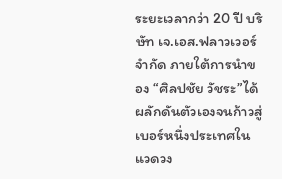ระยะเวลากว่า 20 ปี บริษัท เจ.เอส.ฟลาวเวอร์ จำกัด ภายใต้การนำของ “ศิลปชัย วัชระ”ได้ผลักดันตัวเองจนก้าวสู่เบอร์หนึ่งประเทศในแวดวง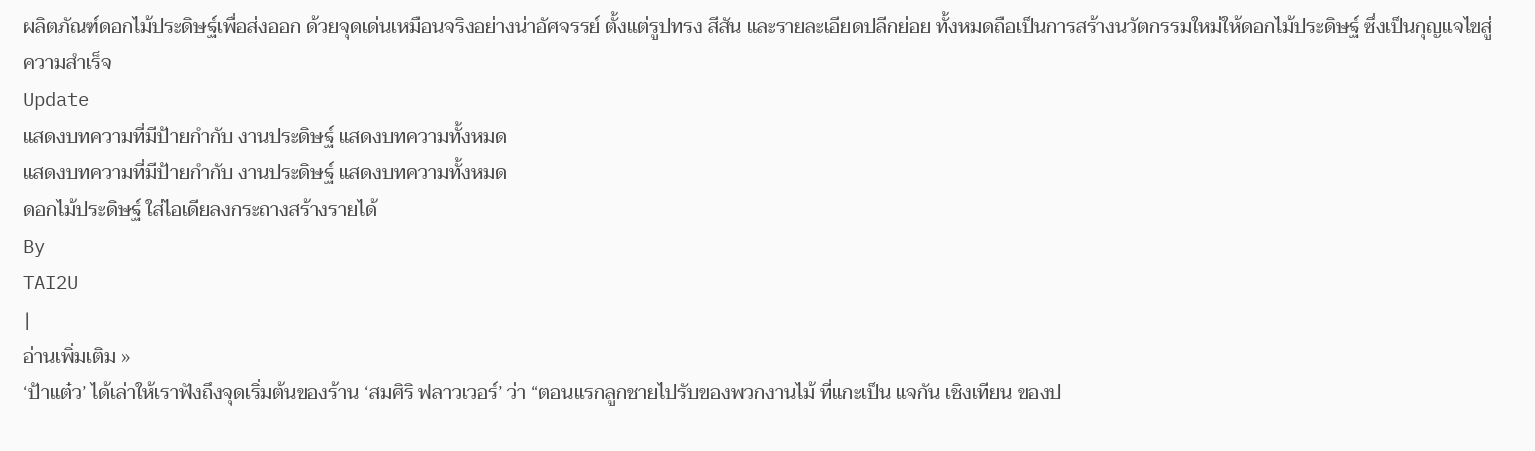ผลิตภัณฑ์ดอกไม้ประดิษฐ์เพื่อส่งออก ด้วยจุดเด่นเหมือนจริงอย่างน่าอัศจรรย์ ตั้งแต่รูปทรง สีสัน และรายละเอียดปลีกย่อย ทั้งหมดถือเป็นการสร้างนวัตกรรมใหม่ให้ดอกไม้ประดิษฐ์ ซึ่งเป็นกุญแจไขสู่ความสำเร็จ
Update
แสดงบทความที่มีป้ายกำกับ งานประดิษฐ์ แสดงบทความทั้งหมด
แสดงบทความที่มีป้ายกำกับ งานประดิษฐ์ แสดงบทความทั้งหมด
ดอกไม้ประดิษฐ์ ใส่ไอเดียลงกระถางสร้างรายได้
By
TAI2U
|
อ่านเพิ่มเติม »
‘ป้าแต๋ว’ ได้เล่าให้เราฟังถึงจุดเริ่มต้นของร้าน ‘สมศิริ ฟลาวเวอร์’ ว่า “ตอนแรกลูกชายไปรับของพวกงานไม้ ที่แกะเป็น แจกัน เชิงเทียน ของป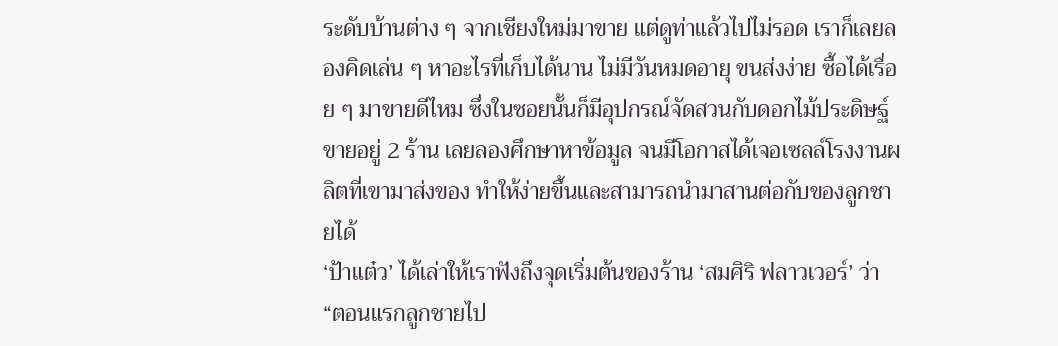ระดับบ้านต่าง ๆ จากเชียงใหม่มาขาย แต่ดูท่าแล้วไปไม่รอด เราก็เลยลองคิดเล่น ๆ หาอะไรที่เก็บได้นาน ไม่มีวันหมดอายุ ขนส่งง่าย ซื้อได้เรื่อย ๆ มาขายดีไหม ซึ่งในซอยนั้นก็มีอุปกรณ์จัดสวนกับดอกไม้ประดิษฐ์ขายอยู่ 2 ร้าน เลยลองศึกษาหาข้อมูล จนมีโอกาสได้เจอเซลล์โรงงานผลิตที่เขามาส่งของ ทำให้ง่ายขึ้นและสามารถนำมาสานต่อกับของลูกชายได้
‘ป้าแต๋ว’ ได้เล่าให้เราฟังถึงจุดเริ่มต้นของร้าน ‘สมศิริ ฟลาวเวอร์’ ว่า “ตอนแรกลูกชายไป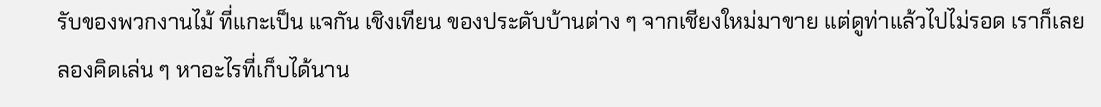รับของพวกงานไม้ ที่แกะเป็น แจกัน เชิงเทียน ของประดับบ้านต่าง ๆ จากเชียงใหม่มาขาย แต่ดูท่าแล้วไปไม่รอด เราก็เลยลองคิดเล่น ๆ หาอะไรที่เก็บได้นาน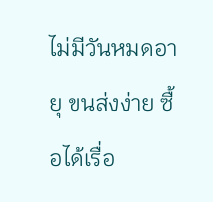ไม่มีวันหมดอายุ ขนส่งง่าย ซื้อได้เรื่อ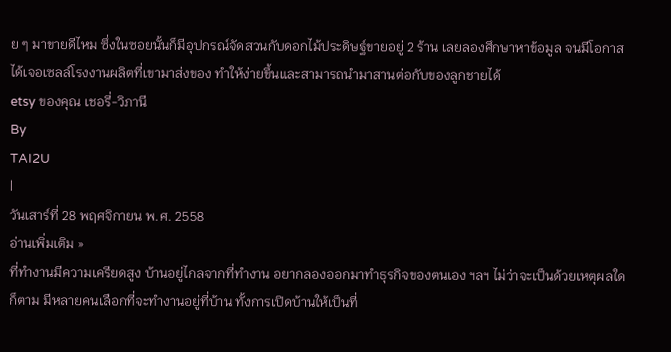ย ๆ มาขายดีไหม ซึ่งในซอยนั้นก็มีอุปกรณ์จัดสวนกับดอกไม้ประดิษฐ์ขายอยู่ 2 ร้าน เลยลองศึกษาหาข้อมูล จนมีโอกาสได้เจอเซลล์โรงงานผลิตที่เขามาส่งของ ทำให้ง่ายขึ้นและสามารถนำมาสานต่อกับของลูกชายได้
etsy ของคุณ เชอรี่-วิภานี
By
TAI2U
|
วันเสาร์ที่ 28 พฤศจิกายน พ.ศ. 2558
อ่านเพิ่มเติม »
ที่ทำงานมีความเครียดสูง บ้านอยู่ไกลจากที่ทำงาน อยากลองออกมาทำธุรกิจของตนเอง ฯลฯ ไม่ว่าจะเป็นด้วยเหตุผลใดก็ตาม มีหลายคนเลือกที่จะทำงานอยู่ที่บ้าน ทั้งการเปิดบ้านให้เป็นที่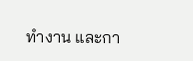ทำงาน และกา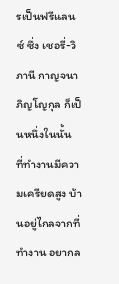รเป็นฟรีแลนซ์ ซึ่ง เชอรี่-วิภานี กาญจนาภิญโญกุล ก็เป็นหนึ่งในนั้น
ที่ทำงานมีความเครียดสูง บ้านอยู่ไกลจากที่ทำงาน อยากล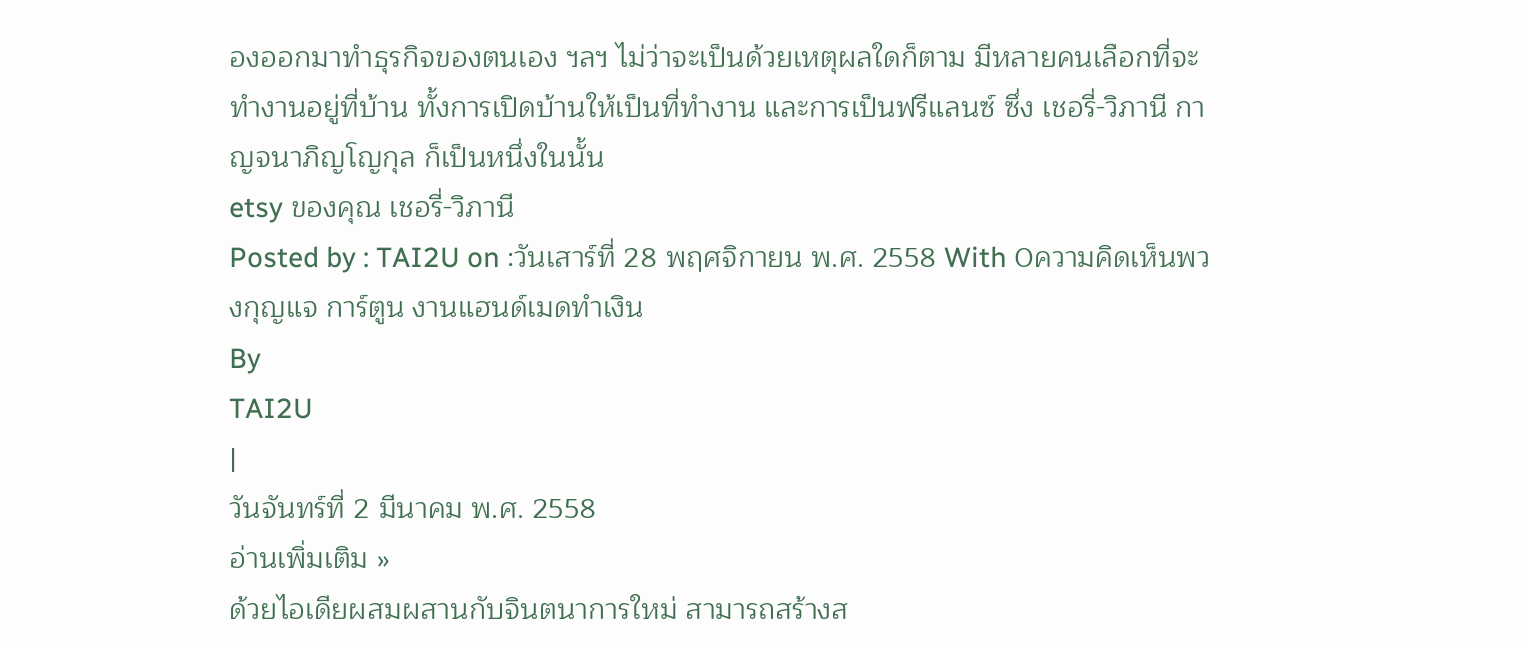องออกมาทำธุรกิจของตนเอง ฯลฯ ไม่ว่าจะเป็นด้วยเหตุผลใดก็ตาม มีหลายคนเลือกที่จะทำงานอยู่ที่บ้าน ทั้งการเปิดบ้านให้เป็นที่ทำงาน และการเป็นฟรีแลนซ์ ซึ่ง เชอรี่-วิภานี กาญจนาภิญโญกุล ก็เป็นหนึ่งในนั้น
etsy ของคุณ เชอรี่-วิภานี
Posted by : TAI2U on :วันเสาร์ที่ 28 พฤศจิกายน พ.ศ. 2558 With 0ความคิดเห็นพวงกุญแจ การ์ตูน งานแฮนด์เมดทำเงิน
By
TAI2U
|
วันจันทร์ที่ 2 มีนาคม พ.ศ. 2558
อ่านเพิ่มเติม »
ด้วยไอเดียผสมผสานกับจินตนาการใหม่ สามารถสร้างส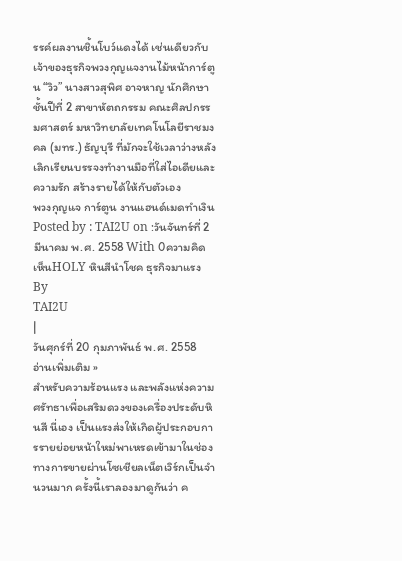รรค์ผลงานชิ้นโบว์แดงได้ เช่นเดียวกับเจ้าของธุรกิจพวงกุญแจงานไม้หน้าการ์ตูน “วิว” นางสาวสุพิศ อาจหาญ นักศึกษาชั้นปีที่ 2 สาขาหัตถกรรม คณะศิลปกรรมศาสตร์ มหาวิทยาลัยเทคโนโลยีราชมงคล (มทร.) ธัญบุรี ที่มักจะใช้เวลาว่างหลังเลิกเรียนบรรจงทำงานมือที่ใส่ไอเดียและความรัก สร้างรายได้ให้กับตัวเอง
พวงกุญแจ การ์ตูน งานแฮนด์เมดทำเงิน
Posted by : TAI2U on :วันจันทร์ที่ 2 มีนาคม พ.ศ. 2558 With 0ความคิดเห็นHOLY หินสีนำโชค ธุรกิจมาแรง
By
TAI2U
|
วันศุกร์ที่ 20 กุมภาพันธ์ พ.ศ. 2558
อ่านเพิ่มเติม »
สำหรับความร้อนแรง และพลังแห่งความศรัทธาเพื่อเสริมดวงของเครื่องประดับหินสี นี่เอง เป็นแรงส่งให้เกิดผู้ประกอบการรายย่อยหน้าใหม่พาเหรดเข้ามาในช่องทางการขายผ่านโซเชียลเน็ตเวิร์กเป็นจำนวนมาก ครั้งนี้เราลองมาดูกันว่า ค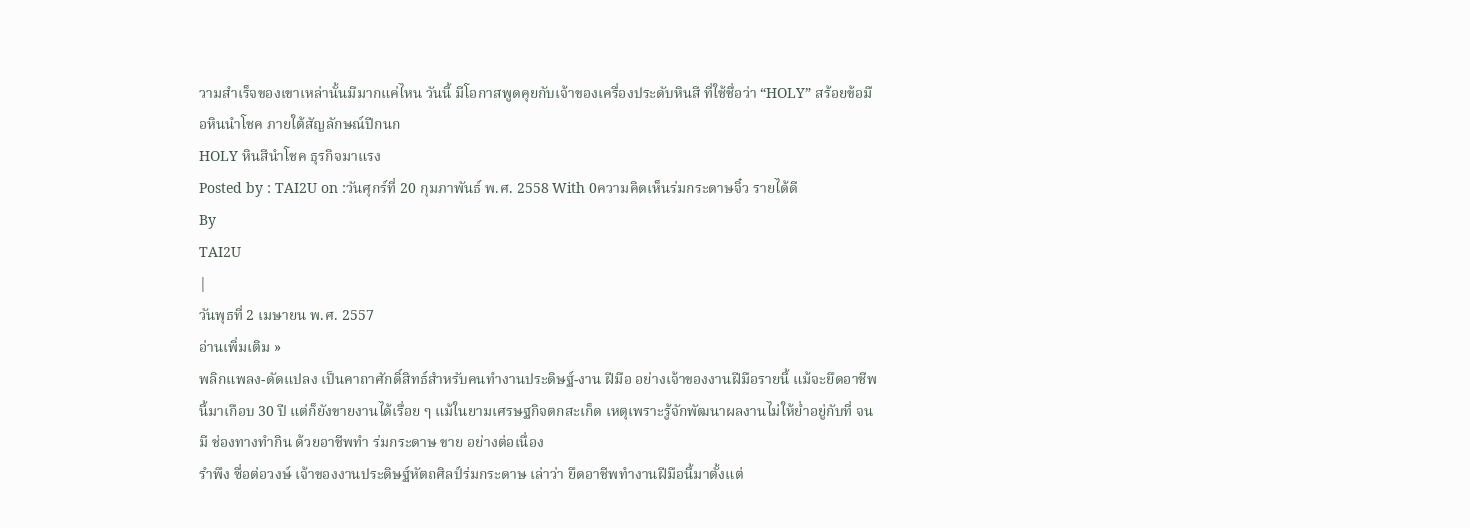วามสำเร็จของเขาเหล่านั้นมีมากแค่ไหน วันนี้ มีโอกาสพูดคุยกับเจ้าของเครื่องประดับหินสี ที่ใช้ชื่อว่า “HOLY” สร้อยข้อมือหินนำโชค ภายใต้สัญลักษณ์ปีกนก
HOLY หินสีนำโชค ธุรกิจมาแรง
Posted by : TAI2U on :วันศุกร์ที่ 20 กุมภาพันธ์ พ.ศ. 2558 With 0ความคิดเห็นร่มกระดาษจิ๋ว รายได้ดี
By
TAI2U
|
วันพุธที่ 2 เมษายน พ.ศ. 2557
อ่านเพิ่มเติม »
พลิกแพลง-ดัดแปลง เป็นคาถาศักดิ์สิทธ์สำหรับคนทำงานประดิษฐ์-งาน ฝีมือ อย่างเจ้าของงานฝีมือรายนี้ แม้จะยึดอาชีพนี้มาเกือบ 30 ปี แต่ก็ยังขายงานได้เรื่อย ๆ แม้ในยามเศรษฐกิจตกสะเก็ด เหตุเพราะรู้จักพัฒนาผลงานไม่ให้ย่ำอยู่กับที่ จนมี ช่องทางทำกิน ด้วยอาชีพทำ ร่มกระดาษ ขาย อย่างต่อเนื่อง
รำพึง ซื่อต่อวงษ์ เจ้าของงานประดิษฐ์หัตถศิลป์ร่มกระดาษ เล่าว่า ยึดอาชีพทำงานฝีมือนี้มาตั้งแต่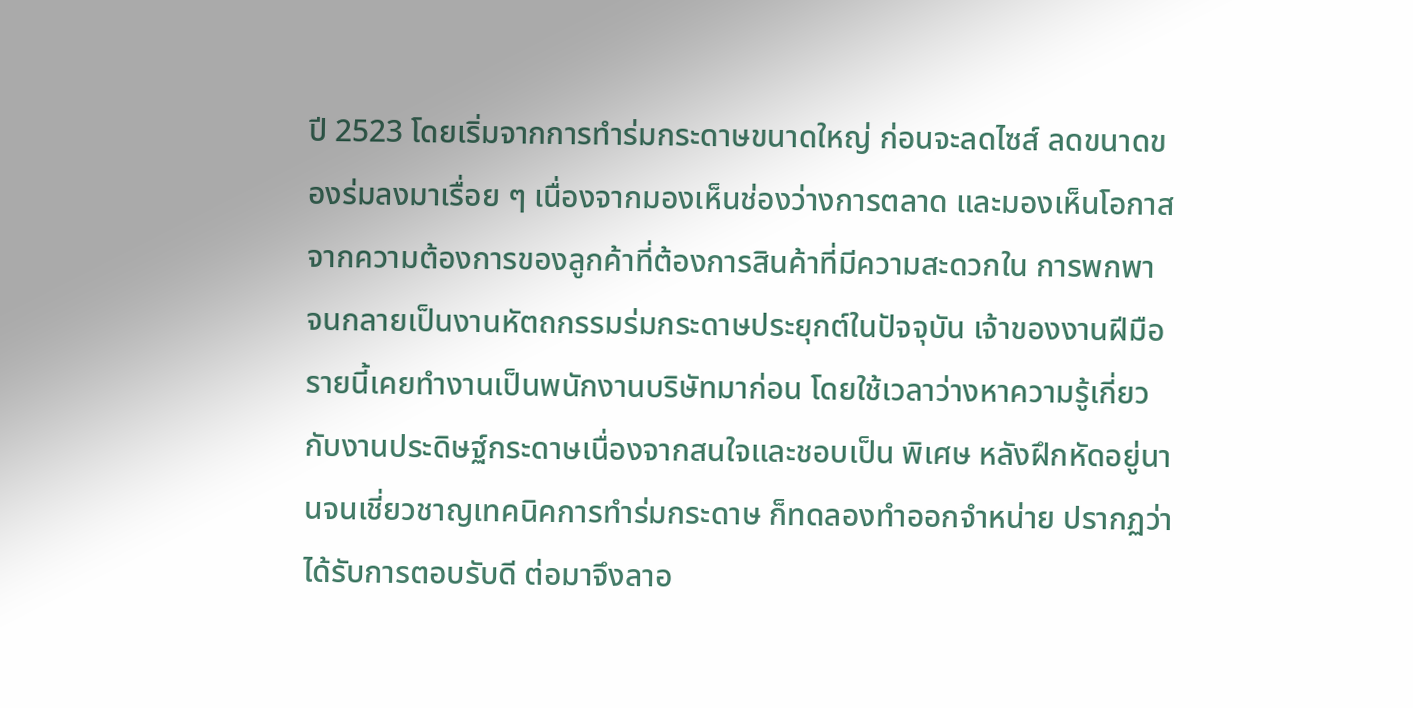ปี 2523 โดยเริ่มจากการทำร่มกระดาษขนาดใหญ่ ก่อนจะลดไซส์ ลดขนาดของร่มลงมาเรื่อย ๆ เนื่องจากมองเห็นช่องว่างการตลาด และมองเห็นโอกาสจากความต้องการของลูกค้าที่ต้องการสินค้าที่มีความสะดวกใน การพกพา จนกลายเป็นงานหัตถกรรมร่มกระดาษประยุกต์ในปัจจุบัน เจ้าของงานฝีมือรายนี้เคยทำงานเป็นพนักงานบริษัทมาก่อน โดยใช้เวลาว่างหาความรู้เกี่ยวกับงานประดิษฐ์กระดาษเนื่องจากสนใจและชอบเป็น พิเศษ หลังฝึกหัดอยู่นานจนเชี่ยวชาญเทคนิคการทำร่มกระดาษ ก็ทดลองทำออกจำหน่าย ปรากฏว่าได้รับการตอบรับดี ต่อมาจึงลาอ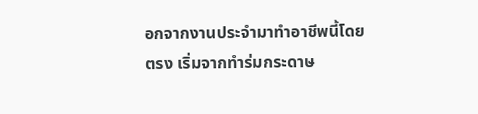อกจากงานประจำมาทำอาชีพนี้โดยตรง เริ่มจากทำร่มกระดาษ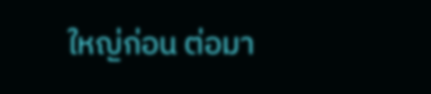ใหญ่ก่อน ต่อมา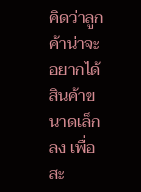คิดว่าลูกค้าน่าจะอยากได้สินค้าขนาดเล็กลง เพื่อสะ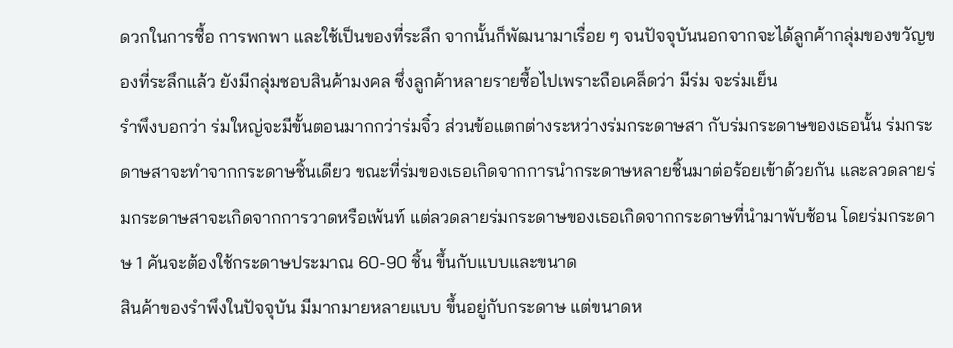ดวกในการซื้อ การพกพา และใช้เป็นของที่ระลึก จากนั้นก็พัฒนามาเรื่อย ๆ จนปัจจุบันนอกจากจะได้ลูกค้ากลุ่มของขวัญของที่ระลึกแล้ว ยังมีกลุ่มชอบสินค้ามงคล ซึ่งลูกค้าหลายรายซื้อไปเพราะถือเคล็ดว่า มีร่ม จะร่มเย็น
รำพึงบอกว่า ร่มใหญ่จะมีขั้นตอนมากกว่าร่มจิ๋ว ส่วนข้อแตกต่างระหว่างร่มกระดาษสา กับร่มกระดาษของเธอนั้น ร่มกระดาษสาจะทำจากกระดาษชิ้นเดียว ขณะที่ร่มของเธอเกิดจากการนำกระดาษหลายชิ้นมาต่อร้อยเข้าด้วยกัน และลวดลายร่มกระดาษสาจะเกิดจากการวาดหรือเพ้นท์ แต่ลวดลายร่มกระดาษของเธอเกิดจากกระดาษที่นำมาพับซ้อน โดยร่มกระดาษ 1 คันจะต้องใช้กระดาษประมาณ 60-90 ชิ้น ขึ้นกับแบบและขนาด
สินค้าของรำพึงในปัจจุบัน มีมากมายหลายแบบ ขึ้นอยู่กับกระดาษ แต่ขนาดห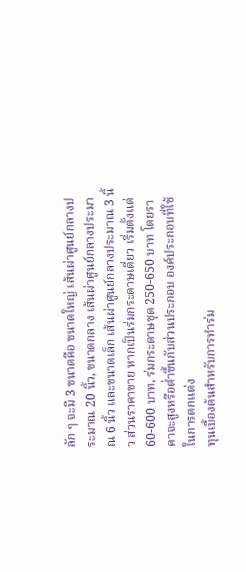ลัก ๆ จะมี 3 ขนาดคือ ขนาดใหญ่ เส้นผ่าศูนย์กลางประมาณ 20 นิ้ว, ขนาดกลาง เส้นผ่าศูนย์กลางประมาณ 6 นิ้ว และขนาดเล็ก เส้นผ่าศูนย์กลางประมาณ 3 นิ้ว ส่วนราคาขาย หากเป็นร่มกระดาษเดี่ยว เริ่มตั้งแต่ 60-600 บาท, ร่มกระดาษชุด 250-650 บาท โดยราคาจะสูงหรือต่ำขึ้นกับส่วนประกอบ องค์ประกอบที่ใช้ในการตกแต่ง
ทุนเบื้องต้นสำหรับการทำร่ม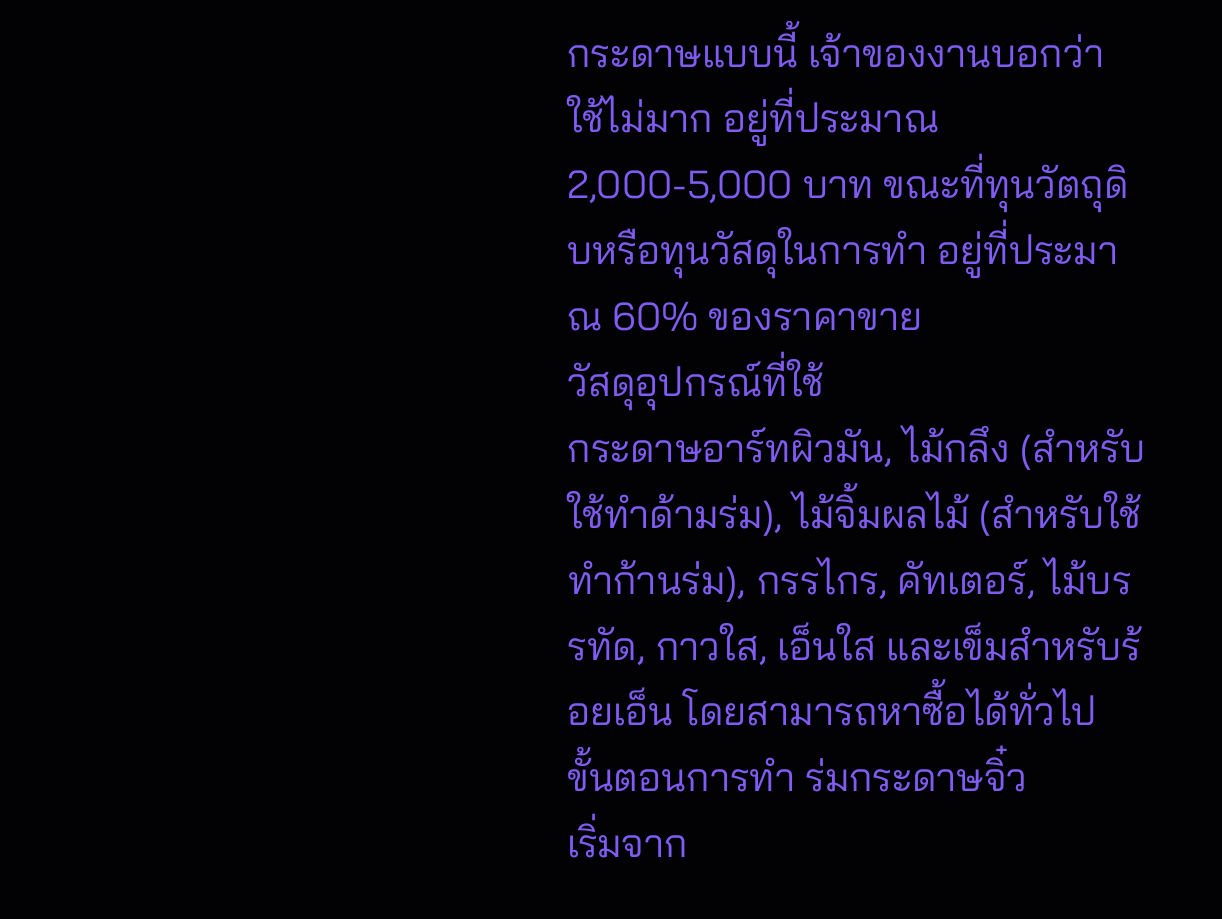กระดาษแบบนี้ เจ้าของงานบอกว่า ใช้ไม่มาก อยู่ที่ประมาณ 2,000-5,000 บาท ขณะที่ทุนวัตถุดิบหรือทุนวัสดุในการทำ อยู่ที่ประมาณ 60% ของราคาขาย
วัสดุอุปกรณ์ที่ใช้
กระดาษอาร์ทผิวมัน, ไม้กลึง (สำหรับใช้ทำด้ามร่ม), ไม้จิ้มผลไม้ (สำหรับใช้ทำก้านร่ม), กรรไกร, คัทเตอร์, ไม้บรรทัด, กาวใส, เอ็นใส และเข็มสำหรับร้อยเอ็น โดยสามารถหาซื้อได้ทั่วไป
ขั้นตอนการทำ ร่มกระดาษจิ๋ว
เริ่มจาก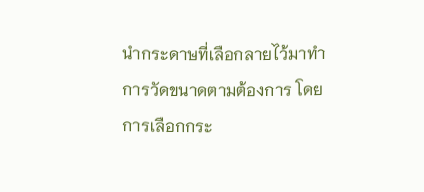นำกระดาษที่เลือกลายไว้มาทำการวัดขนาดตามต้องการ โดยการเลือกกระ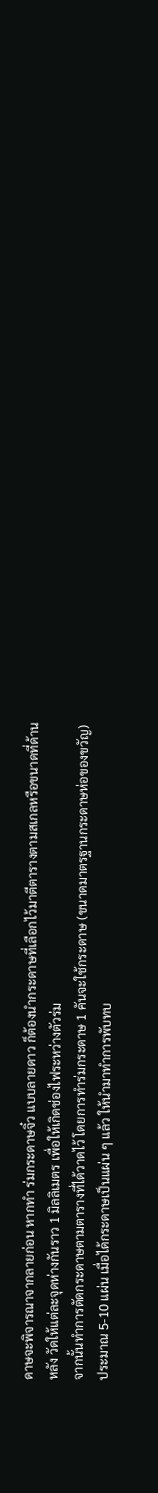ดาษจะพิจารณาจากลายก่อน หากทำ ร่มกระดาษจิ๋ว แบบลายดาว ก็ต้องนำกระดาษที่เลือกไว้มาตีตารางตามสเกลหรือขนาดที่ด้านหลัง วัดให้แต่ละจุดห่างกันราว 1 มิลลิเมตร เพื่อให้เกิดช่องไฟระหว่างตัวร่ม
จากนั้นทำการตัดกระดาษตามตารางที่ได้วาดไว้ โดยการทำร่มกระดาษ 1 คันจะใช้กระดาษ (ขนาดมาตรฐานกระดาษห่อของขวัญ) ประมาณ 5-10 แผ่น เมื่อได้กระดาษเป็นแผ่น ๆ แล้ว ให้นำมาทำการพับทบ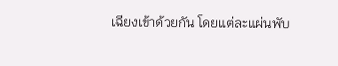เฉียงเข้าด้วยกัน โดยแต่ละแผ่นพับ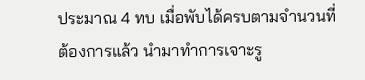ประมาณ 4 ทบ เมื่อพับได้ครบตามจำนวนที่ต้องการแล้ว นำมาทำการเจาะรู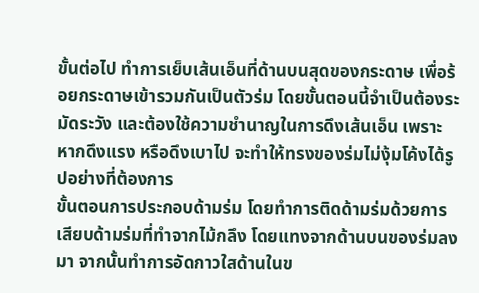ขั้นต่อไป ทำการเย็บเส้นเอ็นที่ด้านบนสุดของกระดาษ เพื่อร้อยกระดาษเข้ารวมกันเป็นตัวร่ม โดยขั้นตอนนี้จำเป็นต้องระมัดระวัง และต้องใช้ความชำนาญในการดึงเส้นเอ็น เพราะหากดึงแรง หรือดึงเบาไป จะทำให้ทรงของร่มไม่งุ้มโค้งได้รูปอย่างที่ต้องการ
ขั้นตอนการประกอบด้ามร่ม โดยทำการติดด้ามร่มด้วยการเสียบด้ามร่มที่ทำจากไม้กลึง โดยแทงจากด้านบนของร่มลงมา จากนั้นทำการอัดกาวใสด้านในข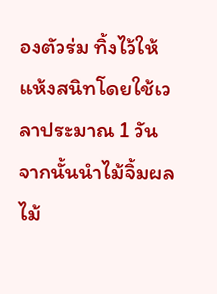องตัวร่ม ทิ้งไว้ให้แห้งสนิทโดยใช้เวลาประมาณ 1 วัน จากนั้นนำไม้จิ้มผลไม้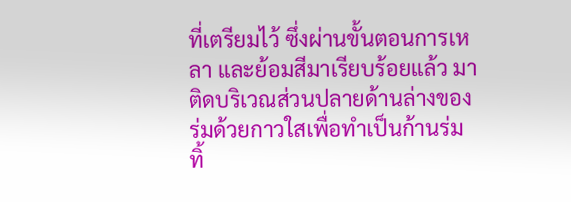ที่เตรียมไว้ ซึ่งผ่านขั้นตอนการเหลา และย้อมสีมาเรียบร้อยแล้ว มาติดบริเวณส่วนปลายด้านล่างของร่มด้วยกาวใสเพื่อทำเป็นก้านร่ม ทิ้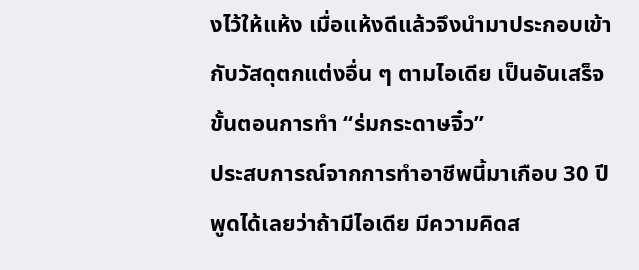งไว้ให้แห้ง เมื่อแห้งดีแล้วจึงนำมาประกอบเข้ากับวัสดุตกแต่งอื่น ๆ ตามไอเดีย เป็นอันเสร็จขั้นตอนการทำ “ร่มกระดาษจิ๋ว”
ประสบการณ์จากการทำอาชีพนี้มาเกือบ 30 ปี พูดได้เลยว่าถ้ามีไอเดีย มีความคิดส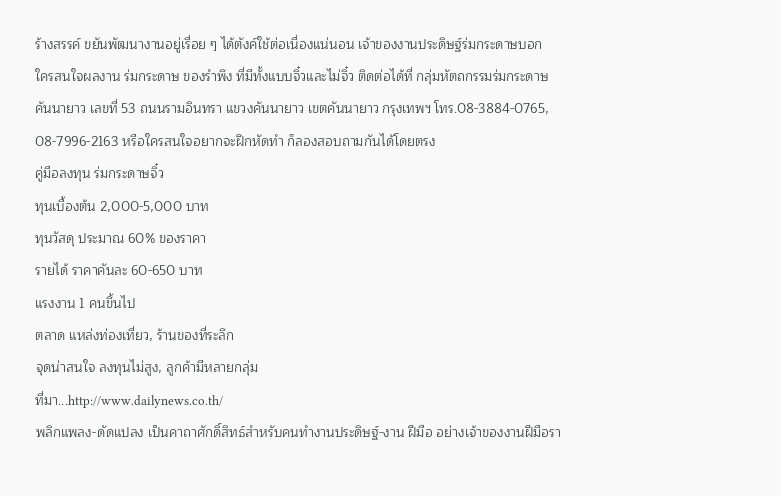ร้างสรรค์ ขยันพัฒนางานอยู่เรื่อย ๆ ได้ตังค์ใช้ต่อเนื่องแน่นอน เจ้าของงานประดิษฐ์ร่มกระดาษบอก
ใครสนใจผลงาน ร่มกระดาษ ของรำพึง ที่มีทั้งแบบจิ๋วและไม่จิ๋ว ติดต่อได้ที่ กลุ่มหัตถกรรมร่มกระดาษคันนายาว เลขที่ 53 ถนนรามอินทรา แขวงคันนายาว เขตคันนายาว กรุงเทพฯ โทร.08-3884-0765, 08-7996-2163 หรือใครสนใจอยากจะฝึกหัดทำ ก็ลองสอบถามกันได้โดยตรง
คู่มือลงทุน ร่มกระดาษจิ๋ว
ทุนเบื้องต้น 2,000-5,000 บาท
ทุนวัสดุ ประมาณ 60% ของราคา
รายได้ ราคาคันละ 60-650 บาท
แรงงาน 1 คนขึ้นไป
ตลาด แหล่งท่องเที่ยว, ร้านของที่ระลึก
จุดน่าสนใจ ลงทุนไม่สูง, ลูกค้ามีหลายกลุ่ม
ที่มา...http://www.dailynews.co.th/
พลิกแพลง-ดัดแปลง เป็นคาถาศักดิ์สิทธ์สำหรับคนทำงานประดิษฐ์-งาน ฝีมือ อย่างเจ้าของงานฝีมือรา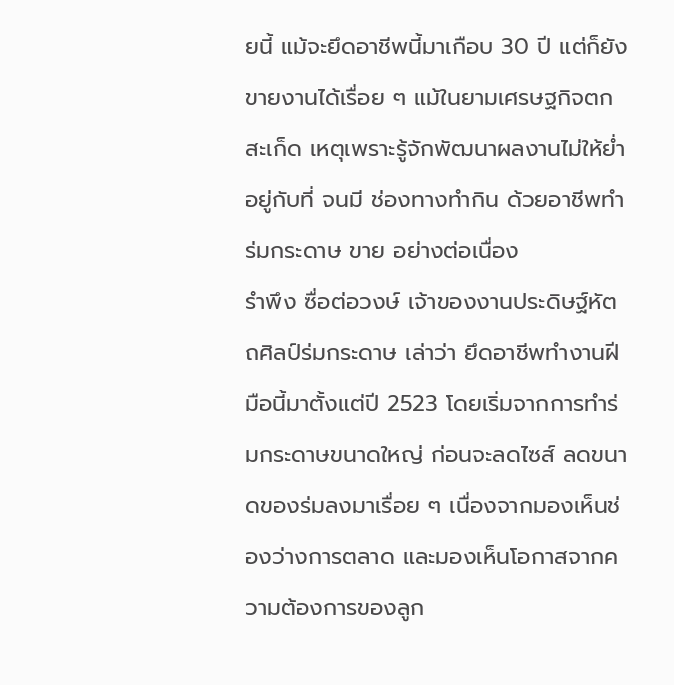ยนี้ แม้จะยึดอาชีพนี้มาเกือบ 30 ปี แต่ก็ยังขายงานได้เรื่อย ๆ แม้ในยามเศรษฐกิจตกสะเก็ด เหตุเพราะรู้จักพัฒนาผลงานไม่ให้ย่ำอยู่กับที่ จนมี ช่องทางทำกิน ด้วยอาชีพทำ ร่มกระดาษ ขาย อย่างต่อเนื่อง
รำพึง ซื่อต่อวงษ์ เจ้าของงานประดิษฐ์หัตถศิลป์ร่มกระดาษ เล่าว่า ยึดอาชีพทำงานฝีมือนี้มาตั้งแต่ปี 2523 โดยเริ่มจากการทำร่มกระดาษขนาดใหญ่ ก่อนจะลดไซส์ ลดขนาดของร่มลงมาเรื่อย ๆ เนื่องจากมองเห็นช่องว่างการตลาด และมองเห็นโอกาสจากความต้องการของลูก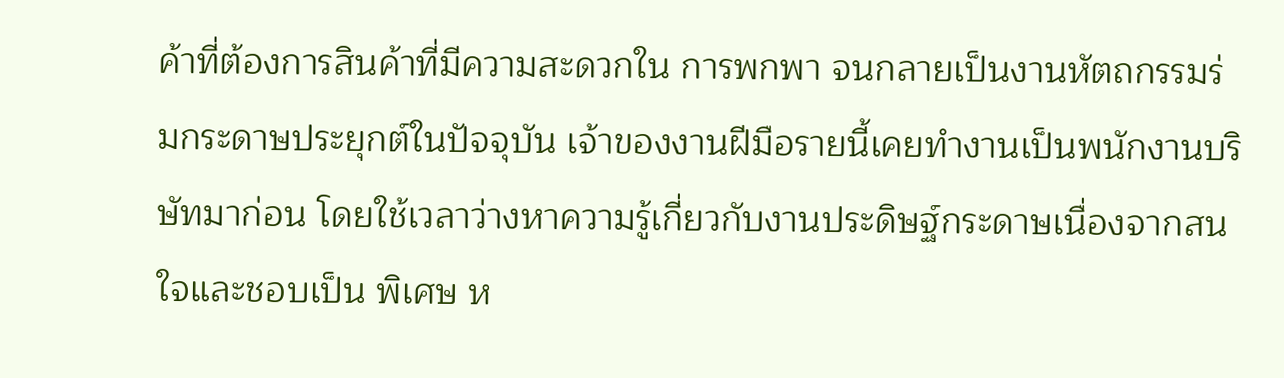ค้าที่ต้องการสินค้าที่มีความสะดวกใน การพกพา จนกลายเป็นงานหัตถกรรมร่มกระดาษประยุกต์ในปัจจุบัน เจ้าของงานฝีมือรายนี้เคยทำงานเป็นพนักงานบริษัทมาก่อน โดยใช้เวลาว่างหาความรู้เกี่ยวกับงานประดิษฐ์กระดาษเนื่องจากสนใจและชอบเป็น พิเศษ ห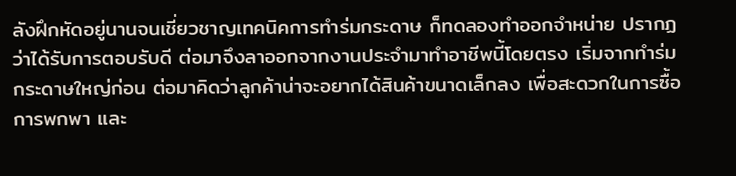ลังฝึกหัดอยู่นานจนเชี่ยวชาญเทคนิคการทำร่มกระดาษ ก็ทดลองทำออกจำหน่าย ปรากฏว่าได้รับการตอบรับดี ต่อมาจึงลาออกจากงานประจำมาทำอาชีพนี้โดยตรง เริ่มจากทำร่มกระดาษใหญ่ก่อน ต่อมาคิดว่าลูกค้าน่าจะอยากได้สินค้าขนาดเล็กลง เพื่อสะดวกในการซื้อ การพกพา และ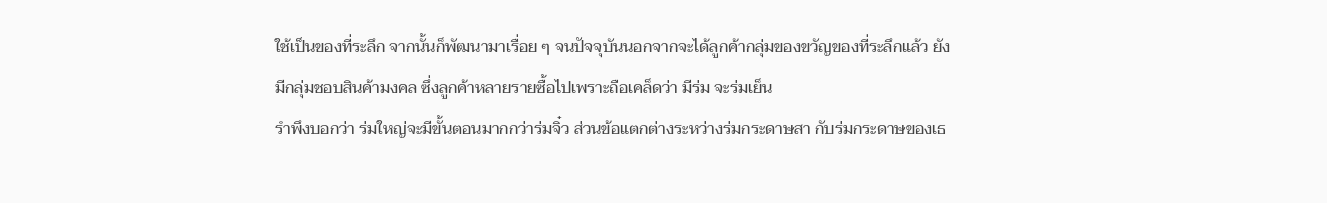ใช้เป็นของที่ระลึก จากนั้นก็พัฒนามาเรื่อย ๆ จนปัจจุบันนอกจากจะได้ลูกค้ากลุ่มของขวัญของที่ระลึกแล้ว ยังมีกลุ่มชอบสินค้ามงคล ซึ่งลูกค้าหลายรายซื้อไปเพราะถือเคล็ดว่า มีร่ม จะร่มเย็น
รำพึงบอกว่า ร่มใหญ่จะมีขั้นตอนมากกว่าร่มจิ๋ว ส่วนข้อแตกต่างระหว่างร่มกระดาษสา กับร่มกระดาษของเธ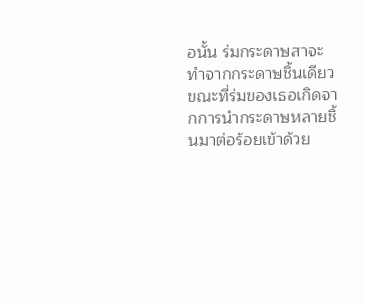อนั้น ร่มกระดาษสาจะทำจากกระดาษชิ้นเดียว ขณะที่ร่มของเธอเกิดจากการนำกระดาษหลายชิ้นมาต่อร้อยเข้าด้วย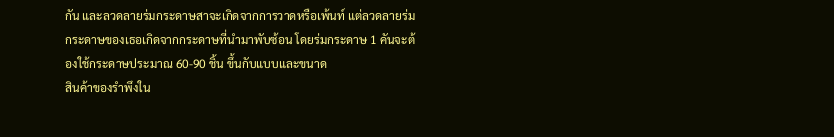กัน และลวดลายร่มกระดาษสาจะเกิดจากการวาดหรือเพ้นท์ แต่ลวดลายร่มกระดาษของเธอเกิดจากกระดาษที่นำมาพับซ้อน โดยร่มกระดาษ 1 คันจะต้องใช้กระดาษประมาณ 60-90 ชิ้น ขึ้นกับแบบและขนาด
สินค้าของรำพึงใน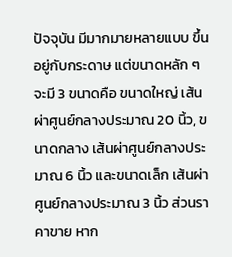ปัจจุบัน มีมากมายหลายแบบ ขึ้นอยู่กับกระดาษ แต่ขนาดหลัก ๆ จะมี 3 ขนาดคือ ขนาดใหญ่ เส้นผ่าศูนย์กลางประมาณ 20 นิ้ว, ขนาดกลาง เส้นผ่าศูนย์กลางประมาณ 6 นิ้ว และขนาดเล็ก เส้นผ่าศูนย์กลางประมาณ 3 นิ้ว ส่วนราคาขาย หาก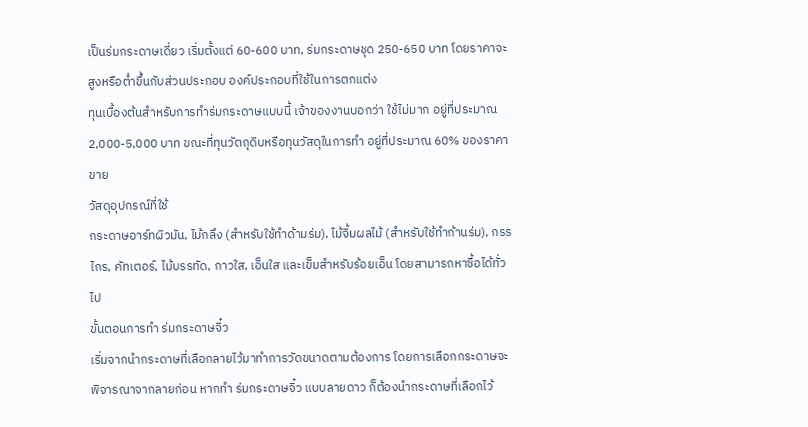เป็นร่มกระดาษเดี่ยว เริ่มตั้งแต่ 60-600 บาท, ร่มกระดาษชุด 250-650 บาท โดยราคาจะสูงหรือต่ำขึ้นกับส่วนประกอบ องค์ประกอบที่ใช้ในการตกแต่ง
ทุนเบื้องต้นสำหรับการทำร่มกระดาษแบบนี้ เจ้าของงานบอกว่า ใช้ไม่มาก อยู่ที่ประมาณ 2,000-5,000 บาท ขณะที่ทุนวัตถุดิบหรือทุนวัสดุในการทำ อยู่ที่ประมาณ 60% ของราคาขาย
วัสดุอุปกรณ์ที่ใช้
กระดาษอาร์ทผิวมัน, ไม้กลึง (สำหรับใช้ทำด้ามร่ม), ไม้จิ้มผลไม้ (สำหรับใช้ทำก้านร่ม), กรรไกร, คัทเตอร์, ไม้บรรทัด, กาวใส, เอ็นใส และเข็มสำหรับร้อยเอ็น โดยสามารถหาซื้อได้ทั่วไป
ขั้นตอนการทำ ร่มกระดาษจิ๋ว
เริ่มจากนำกระดาษที่เลือกลายไว้มาทำการวัดขนาดตามต้องการ โดยการเลือกกระดาษจะพิจารณาจากลายก่อน หากทำ ร่มกระดาษจิ๋ว แบบลายดาว ก็ต้องนำกระดาษที่เลือกไว้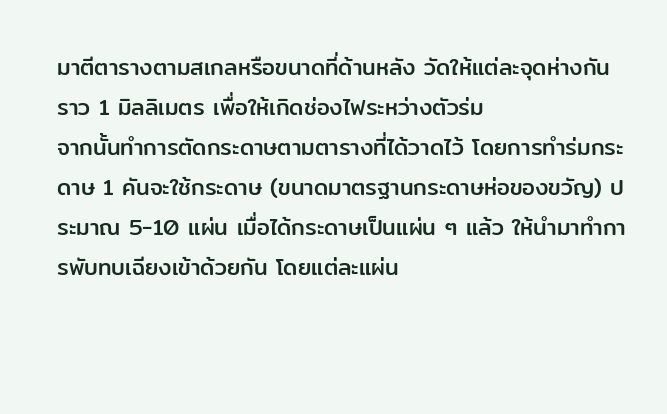มาตีตารางตามสเกลหรือขนาดที่ด้านหลัง วัดให้แต่ละจุดห่างกันราว 1 มิลลิเมตร เพื่อให้เกิดช่องไฟระหว่างตัวร่ม
จากนั้นทำการตัดกระดาษตามตารางที่ได้วาดไว้ โดยการทำร่มกระดาษ 1 คันจะใช้กระดาษ (ขนาดมาตรฐานกระดาษห่อของขวัญ) ประมาณ 5-10 แผ่น เมื่อได้กระดาษเป็นแผ่น ๆ แล้ว ให้นำมาทำการพับทบเฉียงเข้าด้วยกัน โดยแต่ละแผ่น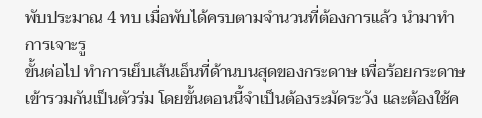พับประมาณ 4 ทบ เมื่อพับได้ครบตามจำนวนที่ต้องการแล้ว นำมาทำการเจาะรู
ขั้นต่อไป ทำการเย็บเส้นเอ็นที่ด้านบนสุดของกระดาษ เพื่อร้อยกระดาษเข้ารวมกันเป็นตัวร่ม โดยขั้นตอนนี้จำเป็นต้องระมัดระวัง และต้องใช้ค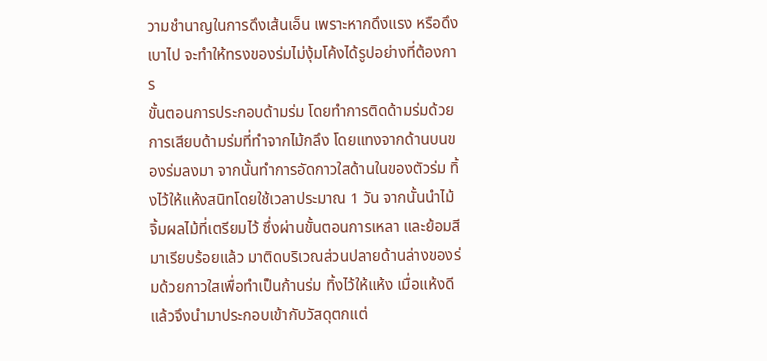วามชำนาญในการดึงเส้นเอ็น เพราะหากดึงแรง หรือดึงเบาไป จะทำให้ทรงของร่มไม่งุ้มโค้งได้รูปอย่างที่ต้องการ
ขั้นตอนการประกอบด้ามร่ม โดยทำการติดด้ามร่มด้วยการเสียบด้ามร่มที่ทำจากไม้กลึง โดยแทงจากด้านบนของร่มลงมา จากนั้นทำการอัดกาวใสด้านในของตัวร่ม ทิ้งไว้ให้แห้งสนิทโดยใช้เวลาประมาณ 1 วัน จากนั้นนำไม้จิ้มผลไม้ที่เตรียมไว้ ซึ่งผ่านขั้นตอนการเหลา และย้อมสีมาเรียบร้อยแล้ว มาติดบริเวณส่วนปลายด้านล่างของร่มด้วยกาวใสเพื่อทำเป็นก้านร่ม ทิ้งไว้ให้แห้ง เมื่อแห้งดีแล้วจึงนำมาประกอบเข้ากับวัสดุตกแต่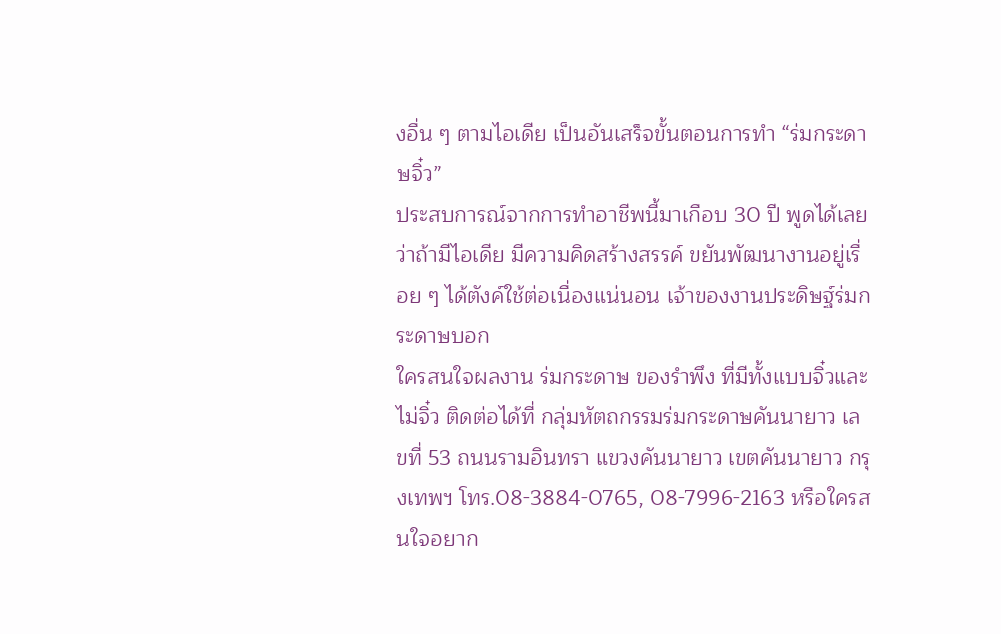งอื่น ๆ ตามไอเดีย เป็นอันเสร็จขั้นตอนการทำ “ร่มกระดาษจิ๋ว”
ประสบการณ์จากการทำอาชีพนี้มาเกือบ 30 ปี พูดได้เลยว่าถ้ามีไอเดีย มีความคิดสร้างสรรค์ ขยันพัฒนางานอยู่เรื่อย ๆ ได้ตังค์ใช้ต่อเนื่องแน่นอน เจ้าของงานประดิษฐ์ร่มกระดาษบอก
ใครสนใจผลงาน ร่มกระดาษ ของรำพึง ที่มีทั้งแบบจิ๋วและไม่จิ๋ว ติดต่อได้ที่ กลุ่มหัตถกรรมร่มกระดาษคันนายาว เลขที่ 53 ถนนรามอินทรา แขวงคันนายาว เขตคันนายาว กรุงเทพฯ โทร.08-3884-0765, 08-7996-2163 หรือใครสนใจอยาก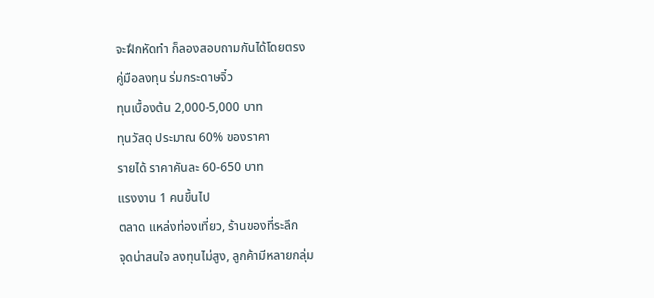จะฝึกหัดทำ ก็ลองสอบถามกันได้โดยตรง
คู่มือลงทุน ร่มกระดาษจิ๋ว
ทุนเบื้องต้น 2,000-5,000 บาท
ทุนวัสดุ ประมาณ 60% ของราคา
รายได้ ราคาคันละ 60-650 บาท
แรงงาน 1 คนขึ้นไป
ตลาด แหล่งท่องเที่ยว, ร้านของที่ระลึก
จุดน่าสนใจ ลงทุนไม่สูง, ลูกค้ามีหลายกลุ่ม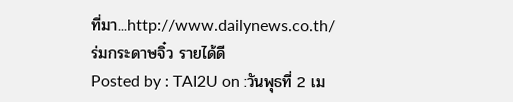ที่มา...http://www.dailynews.co.th/
ร่มกระดาษจิ๋ว รายได้ดี
Posted by : TAI2U on :วันพุธที่ 2 เม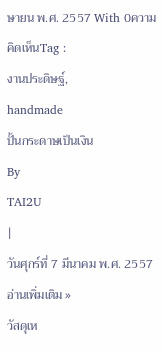ษายน พ.ศ. 2557 With 0ความคิดเห็นTag :
งานประดิษฐ์,
handmade
ปั้นกระดาษเป็นเงิน
By
TAI2U
|
วันศุกร์ที่ 7 มีนาคม พ.ศ. 2557
อ่านเพิ่มเติม »
วัสดุเห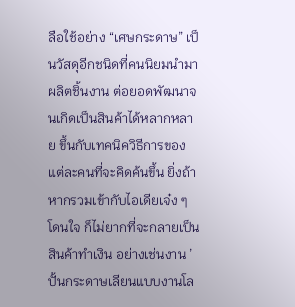ลือใช้อย่าง “เศษกระดาษ” เป็นวัสดุอีกชนิดที่คนนิยมนำมาผลิตชิ้นงาน ต่อยอดพัฒนาจนเกิดเป็นสินค้าได้หลากหลาย ขึ้นกับเทคนิควิธีการของแต่ละคนที่จะคิดค้นขึ้น ยิ่งถ้าหากรวมเข้ากับไอเดียเจ๋ง ๆ โดนใจ ก็ไม่ยากที่จะกลายเป็นสินค้าทำเงิน อย่างเช่นงาน ’ปั้นกระดาษเลียนแบบงานโล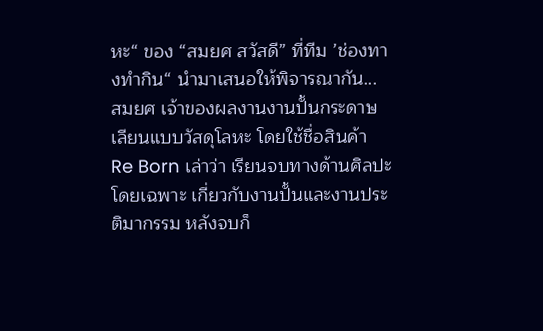หะ“ ของ “สมยศ สวัสดี” ที่ทีม ’ช่องทางทำกิน“ นำมาเสนอให้พิจารณากัน...
สมยศ เจ้าของผลงานงานปั้นกระดาษเลียนแบบวัสดุโลหะ โดยใช้ชื่อสินค้า Re Born เล่าว่า เรียนจบทางด้านศิลปะโดยเฉพาะ เกี่ยวกับงานปั้นและงานประติมากรรม หลังจบก็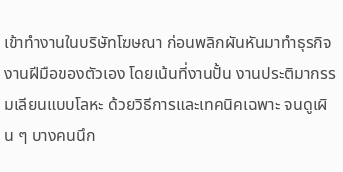เข้าทำงานในบริษัทโฆษณา ก่อนพลิกผันหันมาทำธุรกิจงานฝีมือของตัวเอง โดยเน้นที่งานปั้น งานประติมากรรมเลียนแบบโลหะ ด้วยวิธีการและเทคนิคเฉพาะ จนดูเผิน ๆ บางคนนึก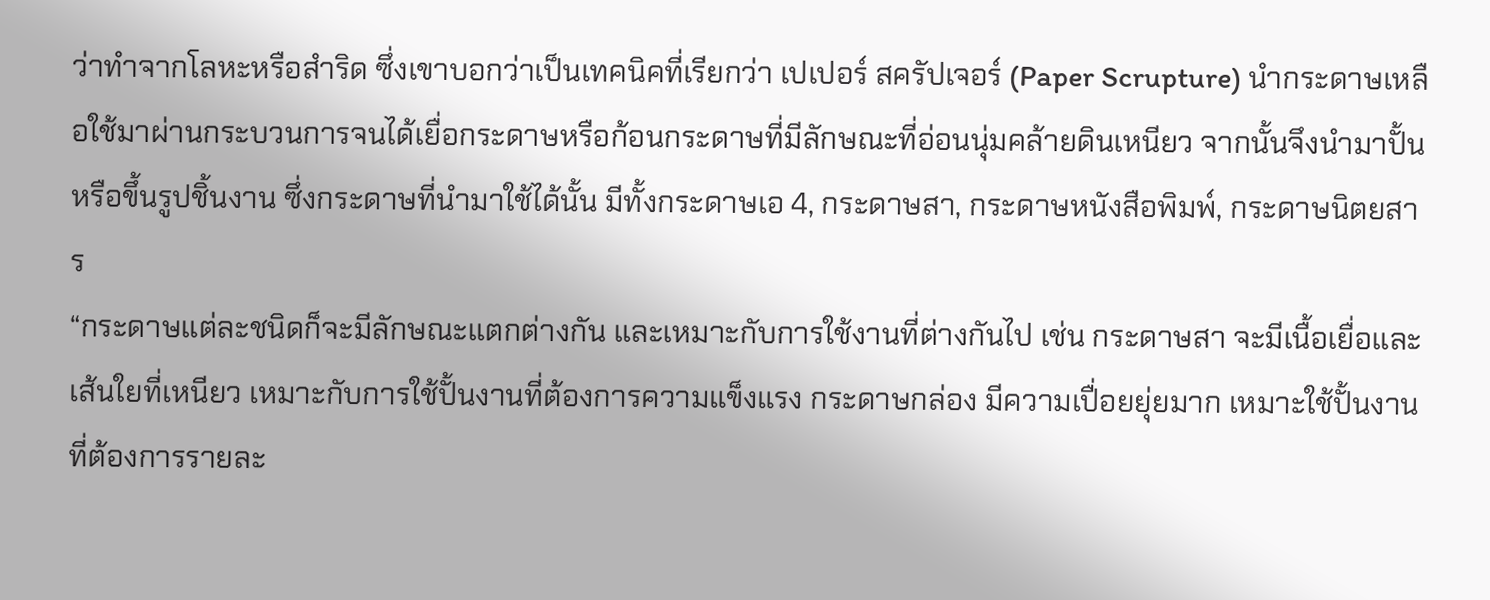ว่าทำจากโลหะหรือสำริด ซึ่งเขาบอกว่าเป็นเทคนิคที่เรียกว่า เปเปอร์ สครัปเจอร์ (Paper Scrupture) นำกระดาษเหลือใช้มาผ่านกระบวนการจนได้เยื่อกระดาษหรือก้อนกระดาษที่มีลักษณะที่อ่อนนุ่มคล้ายดินเหนียว จากนั้นจึงนำมาปั้นหรือขึ้นรูปชิ้นงาน ซึ่งกระดาษที่นำมาใช้ได้นั้น มีทั้งกระดาษเอ 4, กระดาษสา, กระดาษหนังสือพิมพ์, กระดาษนิตยสาร
“กระดาษแต่ละชนิดก็จะมีลักษณะแตกต่างกัน และเหมาะกับการใช้งานที่ต่างกันไป เช่น กระดาษสา จะมีเนื้อเยื่อและเส้นใยที่เหนียว เหมาะกับการใช้ปั้นงานที่ต้องการความแข็งแรง กระดาษกล่อง มีความเปื่อยยุ่ยมาก เหมาะใช้ปั้นงานที่ต้องการรายละ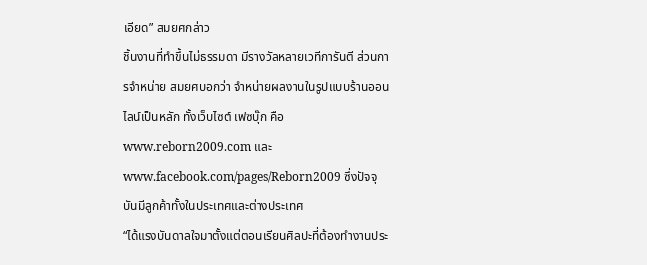เอียด” สมยศกล่าว
ชิ้นงานที่ทำขึ้นไม่ธรรมดา มีรางวัลหลายเวทีการันตี ส่วนการจำหน่าย สมยศบอกว่า จำหน่ายผลงานในรูปแบบร้านออนไลน์เป็นหลัก ทั้งเว็บไซต์ เฟซบุ๊ก คือ www.reborn2009.com และ www.facebook.com/pages/Reborn2009 ซึ่งปัจจุบันมีลูกค้าทั้งในประเทศและต่างประเทศ
“ได้แรงบันดาลใจมาตั้งแต่ตอนเรียนศิลปะที่ต้องทำงานประ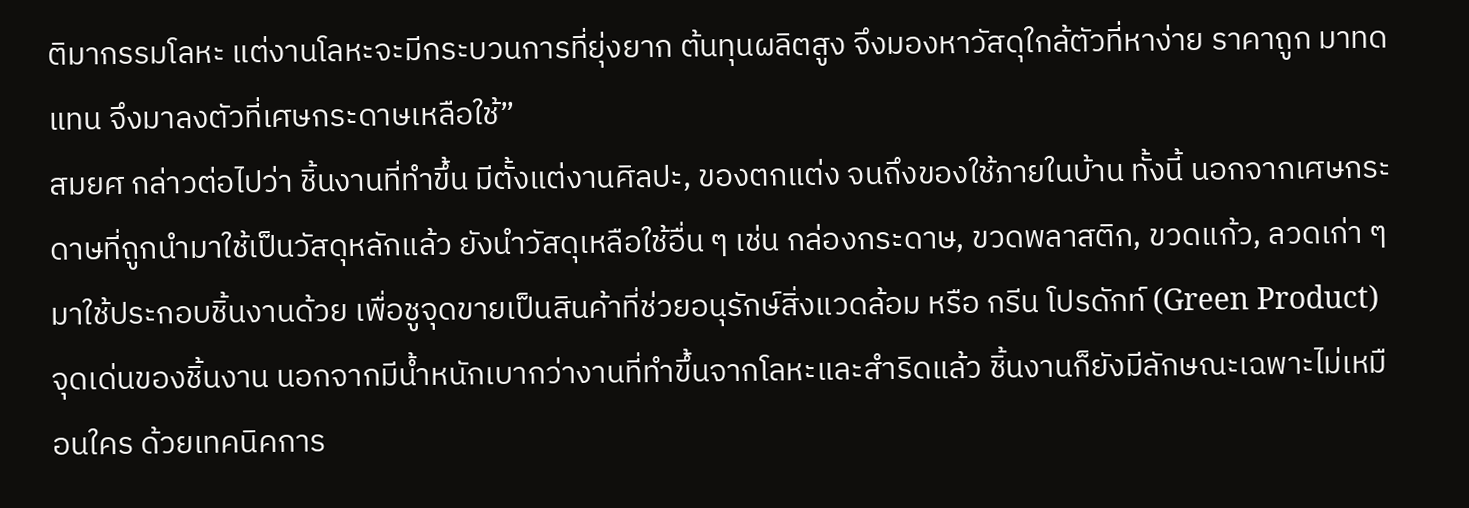ติมากรรมโลหะ แต่งานโลหะจะมีกระบวนการที่ยุ่งยาก ต้นทุนผลิตสูง จึงมองหาวัสดุใกล้ตัวที่หาง่าย ราคาถูก มาทดแทน จึงมาลงตัวที่เศษกระดาษเหลือใช้”
สมยศ กล่าวต่อไปว่า ชิ้นงานที่ทำขึ้น มีตั้งแต่งานศิลปะ, ของตกแต่ง จนถึงของใช้ภายในบ้าน ทั้งนี้ นอกจากเศษกระดาษที่ถูกนำมาใช้เป็นวัสดุหลักแล้ว ยังนำวัสดุเหลือใช้อื่น ๆ เช่น กล่องกระดาษ, ขวดพลาสติก, ขวดแก้ว, ลวดเก่า ๆ มาใช้ประกอบชิ้นงานด้วย เพื่อชูจุดขายเป็นสินค้าที่ช่วยอนุรักษ์สิ่งแวดล้อม หรือ กรีน โปรดักท์ (Green Product)
จุดเด่นของชิ้นงาน นอกจากมีน้ำหนักเบากว่างานที่ทำขึ้นจากโลหะและสำริดแล้ว ชิ้นงานก็ยังมีลักษณะเฉพาะไม่เหมือนใคร ด้วยเทคนิคการ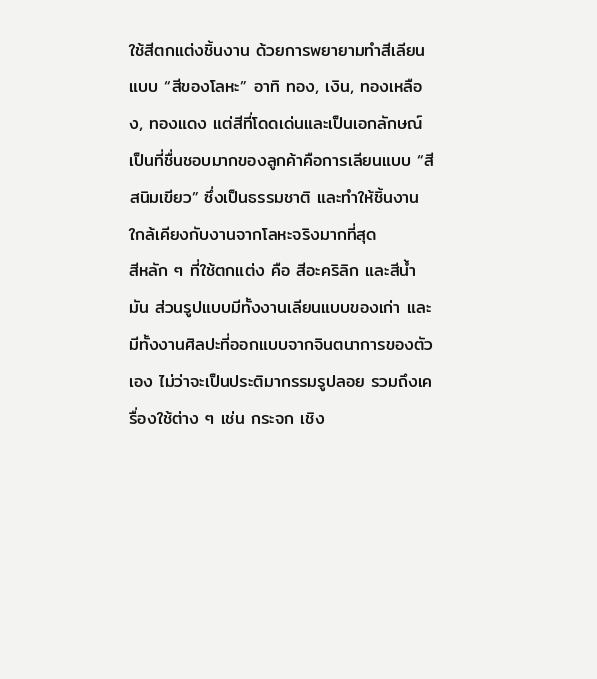ใช้สีตกแต่งชิ้นงาน ด้วยการพยายามทำสีเลียนแบบ “สีของโลหะ” อาทิ ทอง, เงิน, ทองเหลือง, ทองแดง แต่สีที่โดดเด่นและเป็นเอกลักษณ์เป็นที่ชื่นชอบมากของลูกค้าคือการเลียนแบบ “สีสนิมเขียว” ซึ่งเป็นธรรมชาติ และทำให้ชิ้นงานใกล้เคียงกับงานจากโลหะจริงมากที่สุด
สีหลัก ๆ ที่ใช้ตกแต่ง คือ สีอะคริลิก และสีน้ำมัน ส่วนรูปแบบมีทั้งงานเลียนแบบของเก่า และมีทั้งงานศิลปะที่ออกแบบจากจินตนาการของตัวเอง ไม่ว่าจะเป็นประติมากรรมรูปลอย รวมถึงเครื่องใช้ต่าง ๆ เช่น กระจก เชิง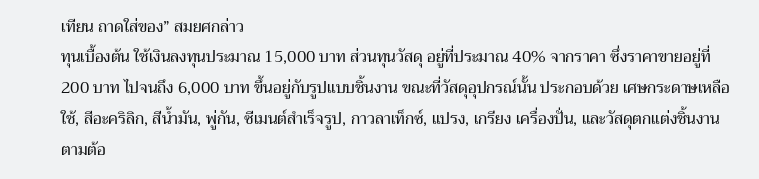เทียน ถาดใส่ของ” สมยศกล่าว
ทุนเบื้องต้น ใช้เงินลงทุนประมาณ 15,000 บาท ส่วนทุนวัสดุ อยู่ที่ประมาณ 40% จากราคา ซึ่งราคาขายอยู่ที่ 200 บาท ไปจนถึง 6,000 บาท ขึ้นอยู่กับรูปแบบชิ้นงาน ขณะที่วัสดุอุปกรณ์นั้น ประกอบด้วย เศษกระดาษเหลือใช้, สีอะคริลิก, สีน้ำมัน, พู่กัน, ซีเมนต์สำเร็จรูป, กาวลาเท็กซ์, แปรง, เกรียง เครื่องปั่น, และวัสดุตกแต่งชิ้นงานตามต้อ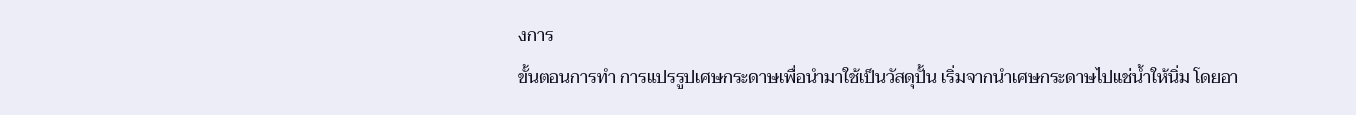งการ
ขั้นตอนการทำ การแปรรูปเศษกระดาษเพื่อนำมาใช้เป็นวัสดุปั้น เริ่มจากนำเศษกระดาษไปแช่น้ำให้นิ่ม โดยอา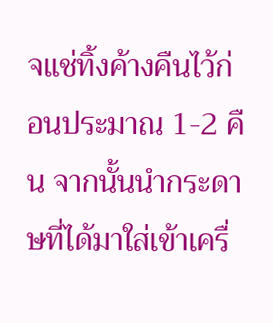จแช่ทิ้งค้างคืนไว้ก่อนประมาณ 1-2 คืน จากนั้นนำกระดาษที่ได้มาใส่เข้าเครื่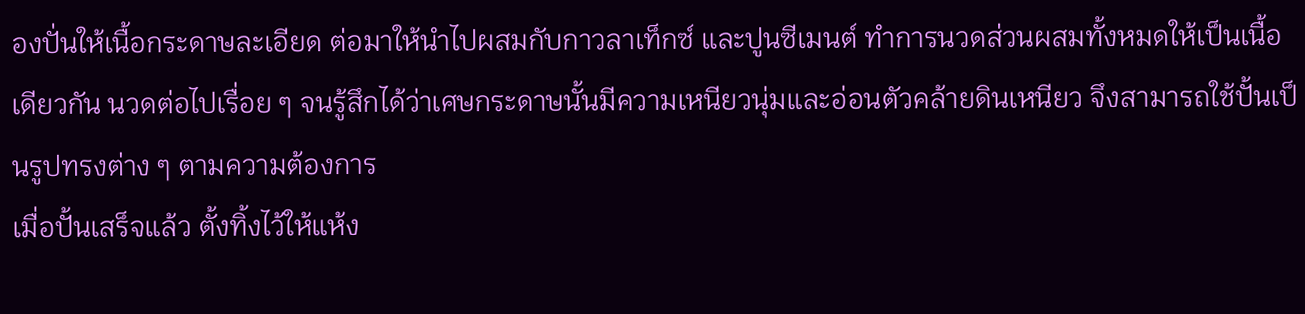องปั่นให้เนื้อกระดาษละเอียด ต่อมาให้นำไปผสมกับกาวลาเท็กซ์ และปูนซีเมนต์ ทำการนวดส่วนผสมทั้งหมดให้เป็นเนื้อเดียวกัน นวดต่อไปเรื่อย ๆ จนรู้สึกได้ว่าเศษกระดาษนั้นมีความเหนียวนุ่มและอ่อนตัวคล้ายดินเหนียว จึงสามารถใช้ปั้นเป็นรูปทรงต่าง ๆ ตามความต้องการ
เมื่อปั้นเสร็จแล้ว ตั้งทิ้งไว้ให้แห้ง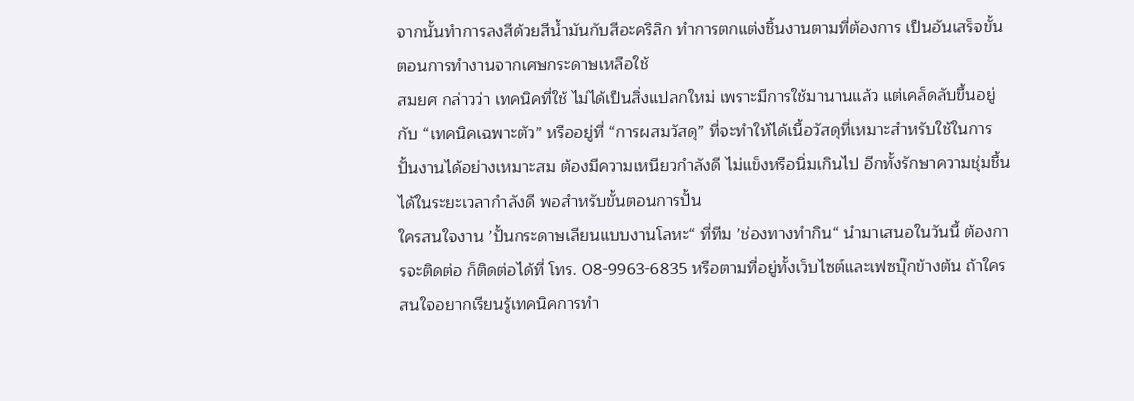จากนั้นทำการลงสีด้วยสีน้ำมันกับสีอะคริลิก ทำการตกแต่งชิ้นงานตามที่ต้องการ เป็นอันเสร็จขั้นตอนการทำงานจากเศษกระดาษเหลือใช้
สมยศ กล่าวว่า เทคนิคที่ใช้ ไม่ได้เป็นสิ่งแปลกใหม่ เพราะมีการใช้มานานแล้ว แต่เคล็ดลับขึ้นอยู่กับ “เทคนิคเฉพาะตัว” หรืออยู่ที่ “การผสมวัสดุ” ที่จะทำให้ได้เนื้อวัสดุที่เหมาะสำหรับใช้ในการปั้นงานได้อย่างเหมาะสม ต้องมีความเหนียวกำลังดี ไม่แข็งหรือนิ่มเกินไป อีกทั้งรักษาความชุ่มชื้นได้ในระยะเวลากำลังดี พอสำหรับขั้นตอนการปั้น
ใครสนใจงาน ’ปั้นกระดาษเลียนแบบงานโลหะ“ ที่ทีม ’ช่องทางทำกิน“ นำมาเสนอในวันนี้ ต้องการจะติดต่อ ก็ติดต่อได้ที่ โทร. 08-9963-6835 หรือตามที่อยู่ทั้งเว็บไซต์และเฟซบุ๊กข้างต้น ถ้าใครสนใจอยากเรียนรู้เทคนิคการทำ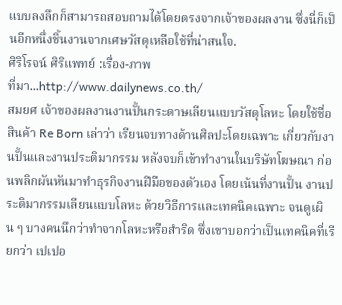แบบลงลึกก็สามารถสอบถามได้โดยตรงจากเจ้าของผลงาน ซึ่งนี่ก็เป็นอีกหนึ่งชิ้นงานจากเศษวัสดุเหลือใช้ที่น่าสนใจ.
ศิริโรจน์ ศิริแพทย์ :เรื่อง-ภาพ
ที่มา...http://www.dailynews.co.th/
สมยศ เจ้าของผลงานงานปั้นกระดาษเลียนแบบวัสดุโลหะ โดยใช้ชื่อสินค้า Re Born เล่าว่า เรียนจบทางด้านศิลปะโดยเฉพาะ เกี่ยวกับงานปั้นและงานประติมากรรม หลังจบก็เข้าทำงานในบริษัทโฆษณา ก่อนพลิกผันหันมาทำธุรกิจงานฝีมือของตัวเอง โดยเน้นที่งานปั้น งานประติมากรรมเลียนแบบโลหะ ด้วยวิธีการและเทคนิคเฉพาะ จนดูเผิน ๆ บางคนนึกว่าทำจากโลหะหรือสำริด ซึ่งเขาบอกว่าเป็นเทคนิคที่เรียกว่า เปเปอ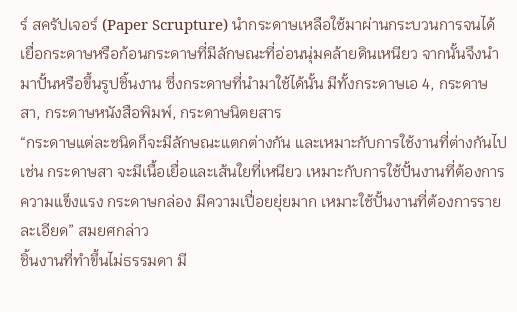ร์ สครัปเจอร์ (Paper Scrupture) นำกระดาษเหลือใช้มาผ่านกระบวนการจนได้เยื่อกระดาษหรือก้อนกระดาษที่มีลักษณะที่อ่อนนุ่มคล้ายดินเหนียว จากนั้นจึงนำมาปั้นหรือขึ้นรูปชิ้นงาน ซึ่งกระดาษที่นำมาใช้ได้นั้น มีทั้งกระดาษเอ 4, กระดาษสา, กระดาษหนังสือพิมพ์, กระดาษนิตยสาร
“กระดาษแต่ละชนิดก็จะมีลักษณะแตกต่างกัน และเหมาะกับการใช้งานที่ต่างกันไป เช่น กระดาษสา จะมีเนื้อเยื่อและเส้นใยที่เหนียว เหมาะกับการใช้ปั้นงานที่ต้องการความแข็งแรง กระดาษกล่อง มีความเปื่อยยุ่ยมาก เหมาะใช้ปั้นงานที่ต้องการรายละเอียด” สมยศกล่าว
ชิ้นงานที่ทำขึ้นไม่ธรรมดา มี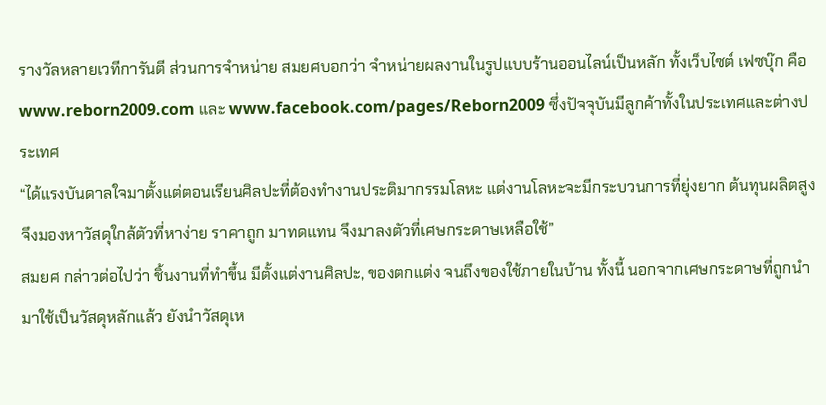รางวัลหลายเวทีการันตี ส่วนการจำหน่าย สมยศบอกว่า จำหน่ายผลงานในรูปแบบร้านออนไลน์เป็นหลัก ทั้งเว็บไซต์ เฟซบุ๊ก คือ www.reborn2009.com และ www.facebook.com/pages/Reborn2009 ซึ่งปัจจุบันมีลูกค้าทั้งในประเทศและต่างประเทศ
“ได้แรงบันดาลใจมาตั้งแต่ตอนเรียนศิลปะที่ต้องทำงานประติมากรรมโลหะ แต่งานโลหะจะมีกระบวนการที่ยุ่งยาก ต้นทุนผลิตสูง จึงมองหาวัสดุใกล้ตัวที่หาง่าย ราคาถูก มาทดแทน จึงมาลงตัวที่เศษกระดาษเหลือใช้”
สมยศ กล่าวต่อไปว่า ชิ้นงานที่ทำขึ้น มีตั้งแต่งานศิลปะ, ของตกแต่ง จนถึงของใช้ภายในบ้าน ทั้งนี้ นอกจากเศษกระดาษที่ถูกนำมาใช้เป็นวัสดุหลักแล้ว ยังนำวัสดุเห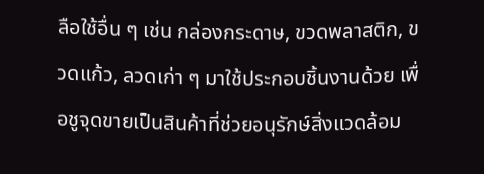ลือใช้อื่น ๆ เช่น กล่องกระดาษ, ขวดพลาสติก, ขวดแก้ว, ลวดเก่า ๆ มาใช้ประกอบชิ้นงานด้วย เพื่อชูจุดขายเป็นสินค้าที่ช่วยอนุรักษ์สิ่งแวดล้อม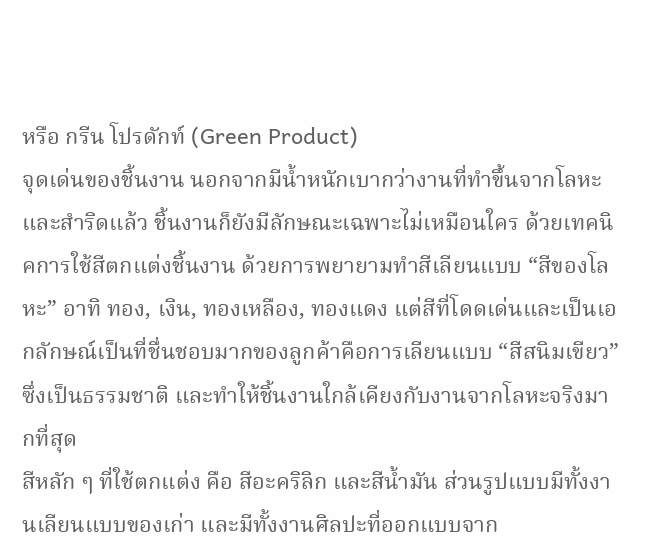หรือ กรีน โปรดักท์ (Green Product)
จุดเด่นของชิ้นงาน นอกจากมีน้ำหนักเบากว่างานที่ทำขึ้นจากโลหะและสำริดแล้ว ชิ้นงานก็ยังมีลักษณะเฉพาะไม่เหมือนใคร ด้วยเทคนิคการใช้สีตกแต่งชิ้นงาน ด้วยการพยายามทำสีเลียนแบบ “สีของโลหะ” อาทิ ทอง, เงิน, ทองเหลือง, ทองแดง แต่สีที่โดดเด่นและเป็นเอกลักษณ์เป็นที่ชื่นชอบมากของลูกค้าคือการเลียนแบบ “สีสนิมเขียว” ซึ่งเป็นธรรมชาติ และทำให้ชิ้นงานใกล้เคียงกับงานจากโลหะจริงมากที่สุด
สีหลัก ๆ ที่ใช้ตกแต่ง คือ สีอะคริลิก และสีน้ำมัน ส่วนรูปแบบมีทั้งงานเลียนแบบของเก่า และมีทั้งงานศิลปะที่ออกแบบจาก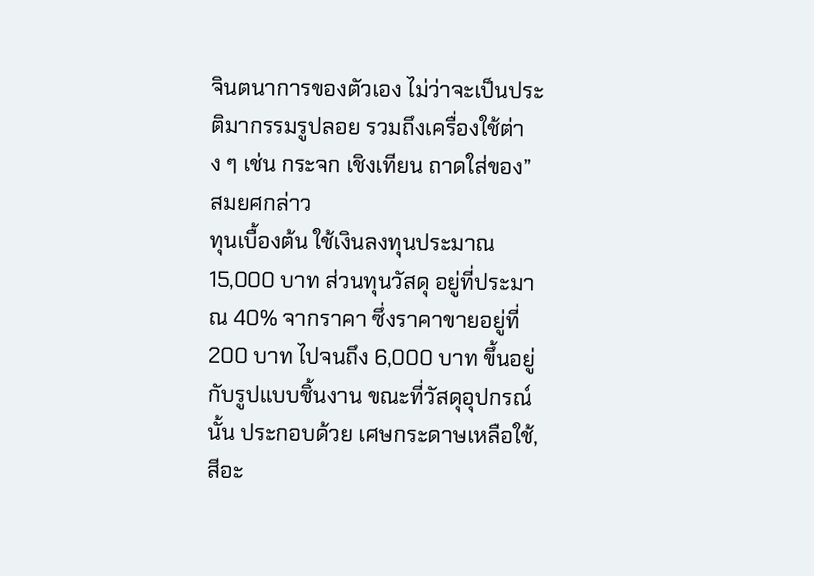จินตนาการของตัวเอง ไม่ว่าจะเป็นประติมากรรมรูปลอย รวมถึงเครื่องใช้ต่าง ๆ เช่น กระจก เชิงเทียน ถาดใส่ของ” สมยศกล่าว
ทุนเบื้องต้น ใช้เงินลงทุนประมาณ 15,000 บาท ส่วนทุนวัสดุ อยู่ที่ประมาณ 40% จากราคา ซึ่งราคาขายอยู่ที่ 200 บาท ไปจนถึง 6,000 บาท ขึ้นอยู่กับรูปแบบชิ้นงาน ขณะที่วัสดุอุปกรณ์นั้น ประกอบด้วย เศษกระดาษเหลือใช้, สีอะ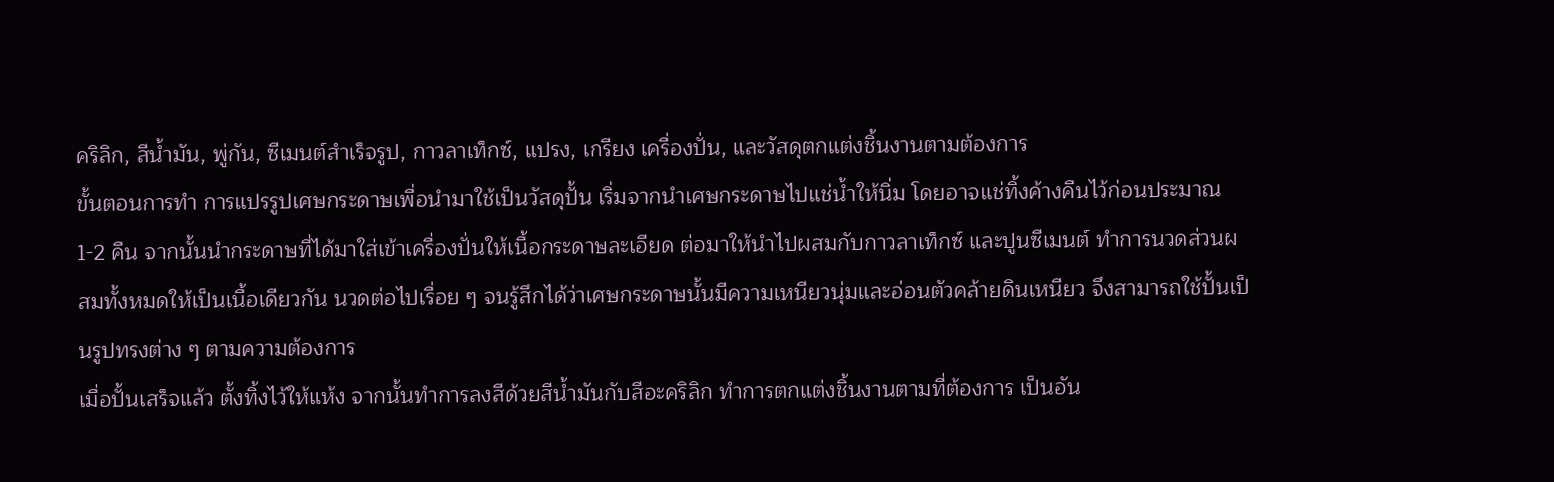คริลิก, สีน้ำมัน, พู่กัน, ซีเมนต์สำเร็จรูป, กาวลาเท็กซ์, แปรง, เกรียง เครื่องปั่น, และวัสดุตกแต่งชิ้นงานตามต้องการ
ขั้นตอนการทำ การแปรรูปเศษกระดาษเพื่อนำมาใช้เป็นวัสดุปั้น เริ่มจากนำเศษกระดาษไปแช่น้ำให้นิ่ม โดยอาจแช่ทิ้งค้างคืนไว้ก่อนประมาณ 1-2 คืน จากนั้นนำกระดาษที่ได้มาใส่เข้าเครื่องปั่นให้เนื้อกระดาษละเอียด ต่อมาให้นำไปผสมกับกาวลาเท็กซ์ และปูนซีเมนต์ ทำการนวดส่วนผสมทั้งหมดให้เป็นเนื้อเดียวกัน นวดต่อไปเรื่อย ๆ จนรู้สึกได้ว่าเศษกระดาษนั้นมีความเหนียวนุ่มและอ่อนตัวคล้ายดินเหนียว จึงสามารถใช้ปั้นเป็นรูปทรงต่าง ๆ ตามความต้องการ
เมื่อปั้นเสร็จแล้ว ตั้งทิ้งไว้ให้แห้ง จากนั้นทำการลงสีด้วยสีน้ำมันกับสีอะคริลิก ทำการตกแต่งชิ้นงานตามที่ต้องการ เป็นอัน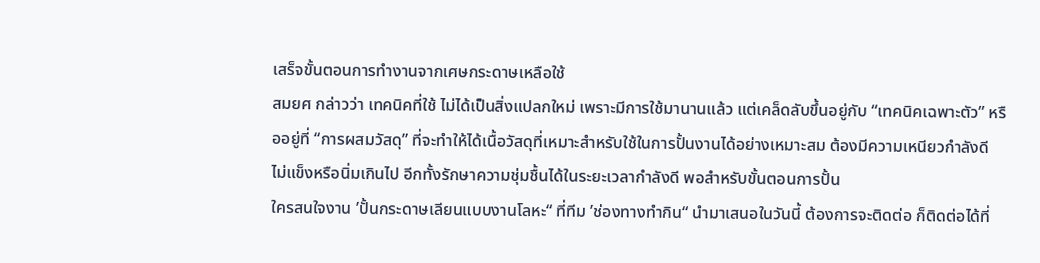เสร็จขั้นตอนการทำงานจากเศษกระดาษเหลือใช้
สมยศ กล่าวว่า เทคนิคที่ใช้ ไม่ได้เป็นสิ่งแปลกใหม่ เพราะมีการใช้มานานแล้ว แต่เคล็ดลับขึ้นอยู่กับ “เทคนิคเฉพาะตัว” หรืออยู่ที่ “การผสมวัสดุ” ที่จะทำให้ได้เนื้อวัสดุที่เหมาะสำหรับใช้ในการปั้นงานได้อย่างเหมาะสม ต้องมีความเหนียวกำลังดี ไม่แข็งหรือนิ่มเกินไป อีกทั้งรักษาความชุ่มชื้นได้ในระยะเวลากำลังดี พอสำหรับขั้นตอนการปั้น
ใครสนใจงาน ’ปั้นกระดาษเลียนแบบงานโลหะ“ ที่ทีม ’ช่องทางทำกิน“ นำมาเสนอในวันนี้ ต้องการจะติดต่อ ก็ติดต่อได้ที่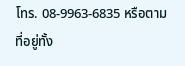โทร. 08-9963-6835 หรือตามที่อยู่ทั้ง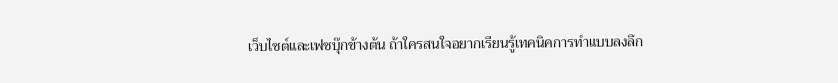เว็บไซต์และเฟซบุ๊กข้างต้น ถ้าใครสนใจอยากเรียนรู้เทคนิคการทำแบบลงลึก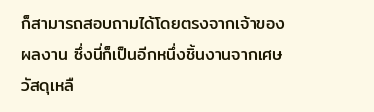ก็สามารถสอบถามได้โดยตรงจากเจ้าของผลงาน ซึ่งนี่ก็เป็นอีกหนึ่งชิ้นงานจากเศษวัสดุเหลื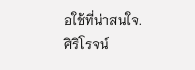อใช้ที่น่าสนใจ.
ศิริโรจน์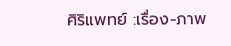ศิริแพทย์ :เรื่อง-ภาพ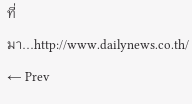ที่มา...http://www.dailynews.co.th/
← Prev